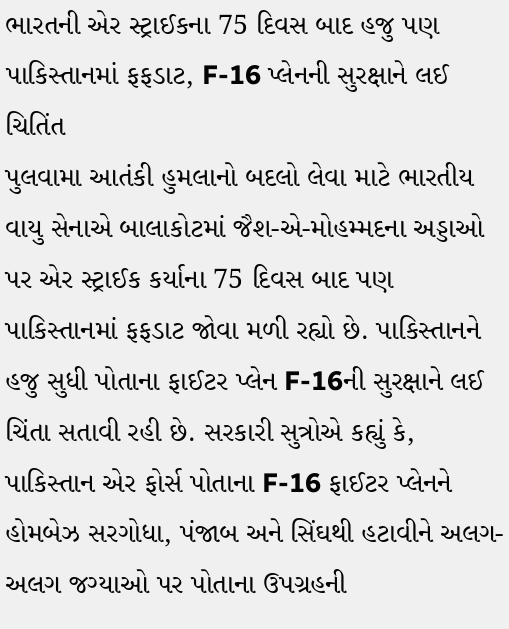ભારતની એર સ્ટ્રાઈકના 75 દિવસ બાદ હજુ પણ પાકિસ્તાનમાં ફફડાટ, F-16 પ્લેનની સુરક્ષાને લઈ ચિતિંત
પુલવામા આતંકી હુમલાનો બદલો લેવા માટે ભારતીય વાયુ સેનાએ બાલાકોટમાં જૈશ-એ-મોહમ્મદના અડ્ડાઓ પર એર સ્ટ્રાઈક કર્યાના 75 દિવસ બાદ પણ પાકિસ્તાનમાં ફફડાટ જોવા મળી રહ્યો છે. પાકિસ્તાનને હજુ સુધી પોતાના ફાઈટર પ્લેન F-16ની સુરક્ષાને લઈ ચિંતા સતાવી રહી છે. સરકારી સુત્રોએ કહ્યું કે, પાકિસ્તાન એર ફોર્સ પોતાના F-16 ફાઈટર પ્લેનને હોમબેઝ સરગોધા, પંજાબ અને સિંઘથી હટાવીને અલગ-અલગ જગ્યાઓ પર પોતાના ઉપગ્રહની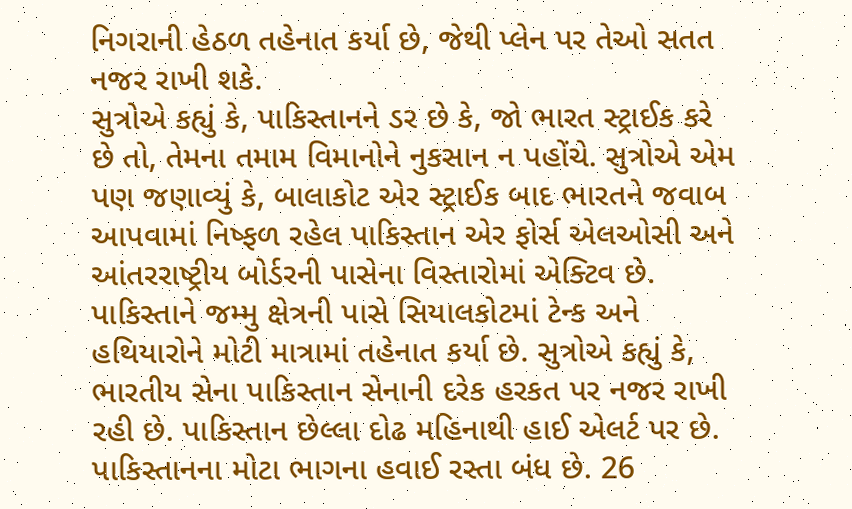નિગરાની હેઠળ તહેનાત કર્યા છે, જેથી પ્લેન પર તેઓ સતત નજર રાખી શકે.
સુત્રોએ કહ્યું કે, પાકિસ્તાનને ડર છે કે, જો ભારત સ્ટ્રાઈક કરે છે તો, તેમના તમામ વિમાનોને નુકસાન ન પહોંચે. સુત્રોએ એમ પણ જણાવ્યું કે, બાલાકોટ એર સ્ટ્રાઈક બાદ ભારતને જવાબ આપવામાં નિષ્ફળ રહેલ પાકિસ્તાન એર ફોર્સ એલઓસી અને આંતરરાષ્ટ્રીય બોર્ડરની પાસેના વિસ્તારોમાં એક્ટિવ છે.
પાકિસ્તાને જમ્મુ ક્ષેત્રની પાસે સિયાલકોટમાં ટેન્ક અને હથિયારોને મોટી માત્રામાં તહેનાત કર્યા છે. સુત્રોએ કહ્યું કે, ભારતીય સેના પાકિસ્તાન સેનાની દરેક હરકત પર નજર રાખી રહી છે. પાકિસ્તાન છેલ્લા દોઢ મહિનાથી હાઈ એલર્ટ પર છે. પાકિસ્તાનના મોટા ભાગના હવાઈ રસ્તા બંધ છે. 26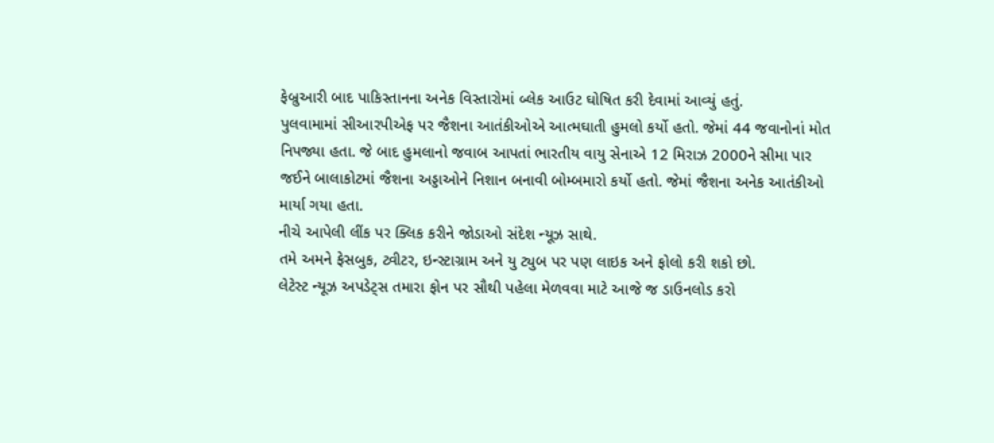ફેબ્રુઆરી બાદ પાકિસ્તાનના અનેક વિસ્તારોમાં બ્લેક આઉટ ઘોષિત કરી દેવામાં આવ્યું હતું.
પુલવામામાં સીઆરપીએફ પર જૈશના આતંકીઓએ આત્મઘાતી હુમલો કર્યો હતો. જેમાં 44 જવાનોનાં મોત નિપજ્યા હતા. જે બાદ હુમલાનો જવાબ આપતાં ભારતીય વાયુ સેનાએ 12 મિરાઝ 2000ને સીમા પાર જઈને બાલાકોટમાં જૈશના અડ્ડાઓને નિશાન બનાવી બોમ્બમારો કર્યો હતો. જેમાં જૈશના અનેક આતંકીઓ માર્યા ગયા હતા.
નીચે આપેલી લીંક પર ક્લિક કરીને જોડાઓ સંદેશ ન્યૂઝ સાથે.
તમે અમને ફેસબુક, ટ્વીટર, ઇન્સ્ટાગ્રામ અને યુ ટ્યુબ પર પણ લાઇક અને ફોલો કરી શકો છો.
લેટેસ્ટ ન્યૂઝ અપડેટ્સ તમારા ફોન પર સૌથી પહેલા મેળવવા માટે આજે જ ડાઉનલોડ કરો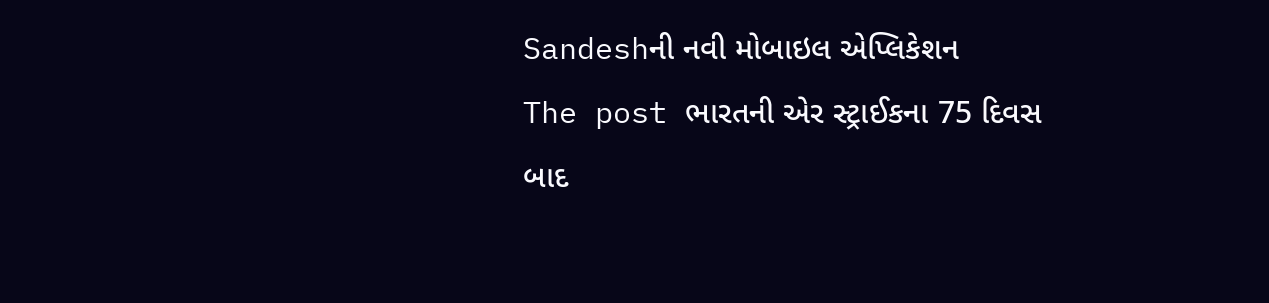Sandeshની નવી મોબાઇલ એપ્લિકેશન
The post ભારતની એર સ્ટ્રાઈકના 75 દિવસ બાદ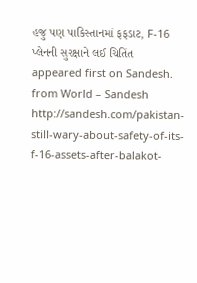હજુ પણ પાકિસ્તાનમાં ફફડાટ, F-16 પ્લેનની સુરક્ષાને લઈ ચિતિંત appeared first on Sandesh.
from World – Sandesh http://sandesh.com/pakistan-still-wary-about-safety-of-its-f-16-assets-after-balakot-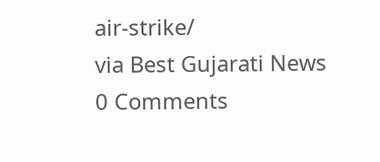air-strike/
via Best Gujarati News
0 Comments